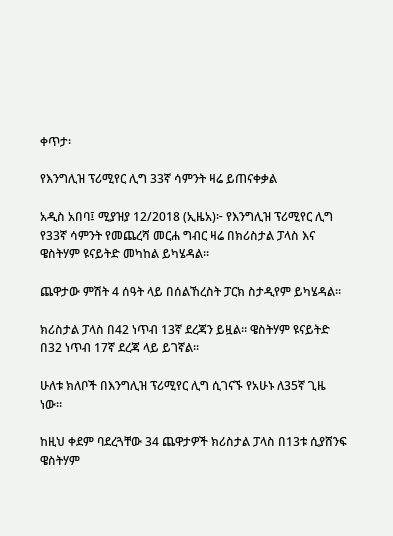ቀጥታ፡

የእንግሊዝ ፕሪሚየር ሊግ 33ኛ ሳምንት ዛሬ ይጠናቀቃል

አዲስ አበባ፤ ሚያዝያ 12/2018 (ኢዜአ)፦ የእንግሊዝ ፕሪሚየር ሊግ የ33ኛ ሳምንት የመጨረሻ መርሐ ግብር ዛሬ በክሪስታል ፓላስ እና ዌስትሃም ዩናይትድ መካከል ይካሄዳል።

ጨዋታው ምሽት 4 ሰዓት ላይ በሰልኸረስት ፓርክ ስታዲየም ይካሄዳል።

ክሪስታል ፓላስ በ42 ነጥብ 13ኛ ደረጃን ይዟል። ዌስትሃም ዩናይትድ በ32 ነጥብ 17ኛ ደረጃ ላይ ይገኛል።

ሁለቱ ክለቦች በእንግሊዝ ፕሪሚየር ሊግ ሲገናኙ የአሁኑ ለ35ኛ ጊዜ ነው።

ከዚህ ቀደም ባደረጓቸው 34 ጨዋታዎች ክሪስታል ፓላስ በ13ቱ ሲያሸንፍ ዌስትሃም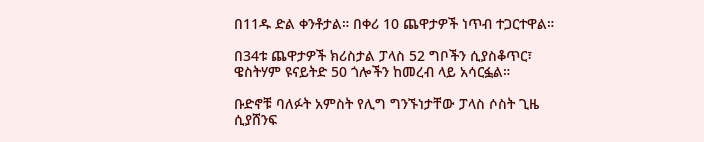በ11ዱ ድል ቀንቶታል። በቀሪ 10 ጨዋታዎች ነጥብ ተጋርተዋል።

በ34ቱ ጨዋታዎች ክሪስታል ፓላስ 52 ግቦችን ሲያስቆጥር፣ ዌስትሃም ዩናይትድ 50 ጎሎችን ከመረብ ላይ አሳርፏል።

ቡድኖቹ ባለፉት አምስት የሊግ ግንኙነታቸው ፓላስ ሶስት ጊዜ ሲያሸንፍ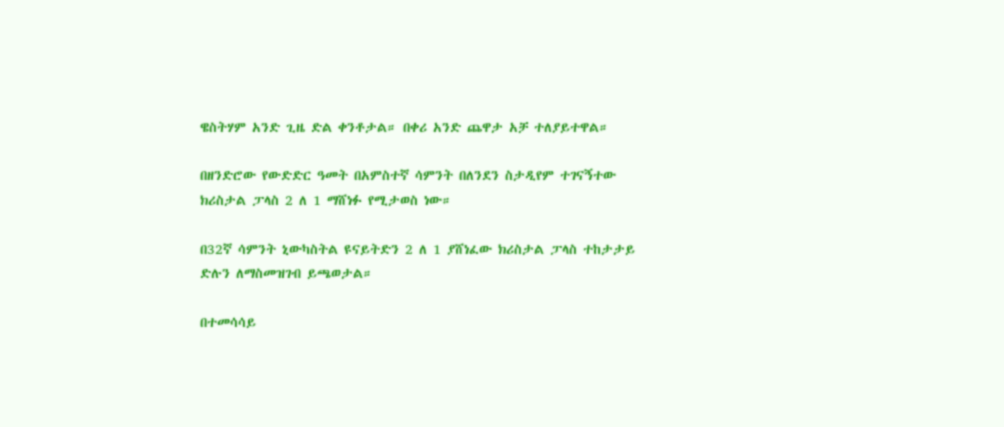ዌስትሃም አንድ ጊዜ ድል ቀንቶታል። በቀሪ አንድ ጨዋታ አቻ ተለያይተዋል።

በዘንድሮው የውድድር ዓመት በአምስተኛ ሳምንት በለንደን ስታዲየም ተገናኝተው  ክሪስታል ፓላስ 2 ለ 1 ማሸነፉ የሚታወስ ነው።

በ32ኛ ሳምንት ኒውካስትል ዩናይትድን 2 ለ 1 ያሸነፈው ክሪስታል ፓላስ ተከታታይ ድሉን ለማስመዝገብ ይጫወታል።

በተመሳሳይ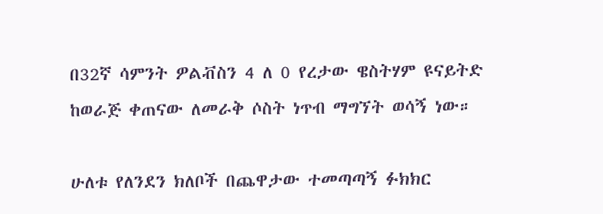በ32ኛ ሳምንት ዎልቭስን 4 ለ 0 የረታው ዌስትሃም ዩናይትድ ከወራጅ ቀጠናው ለመራቅ ሶስት ነጥብ ማግኘት ወሳኝ ነው።

ሁለቱ የለንደን ክለቦች በጨዋታው ተመጣጣኝ ፉክክር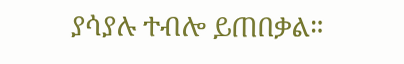ያሳያሉ ተብሎ ይጠበቃል።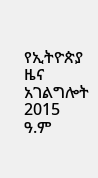የኢትዮጵያ ዜና አገልግሎት
2015
ዓ.ም